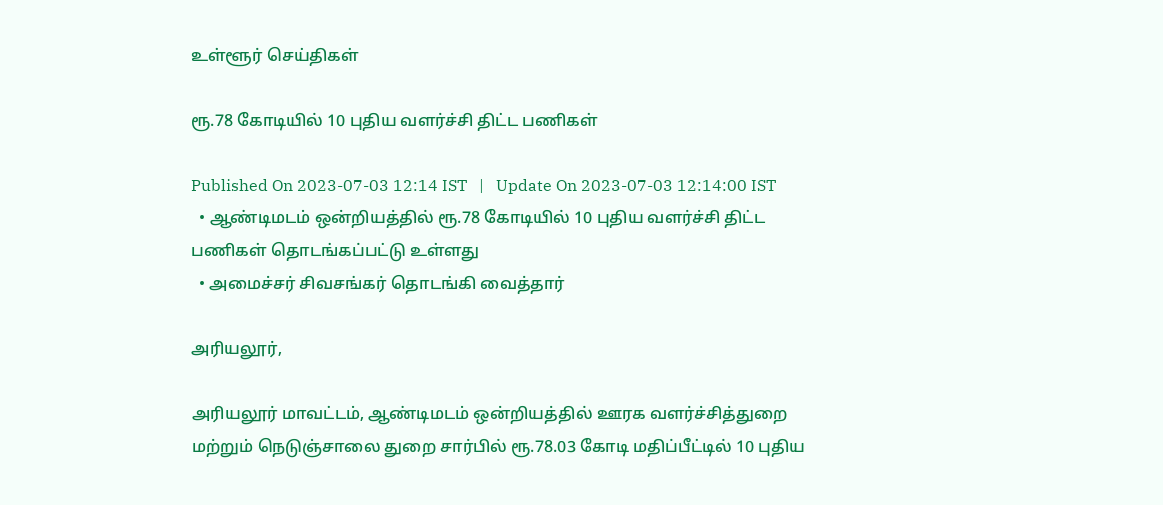உள்ளூர் செய்திகள்

ரூ.78 கோடியில் 10 புதிய வளர்ச்சி திட்ட பணிகள்

Published On 2023-07-03 12:14 IST   |   Update On 2023-07-03 12:14:00 IST
  • ஆண்டிமடம் ஒன்றியத்தில் ரூ.78 கோடியில் 10 புதிய வளர்ச்சி திட்ட பணிகள் தொடங்கப்பட்டு உள்ளது
  • அமைச்சர் சிவசங்கர் தொடங்கி வைத்தார்

அரியலூர்,

அரியலூர் மாவட்டம், ஆண்டிமடம் ஒன்றியத்தில் ஊரக வளர்ச்சித்துறை மற்றும் நெடுஞ்சாலை துறை சார்பில் ரூ.78.03 கோடி மதிப்பீட்டில் 10 புதிய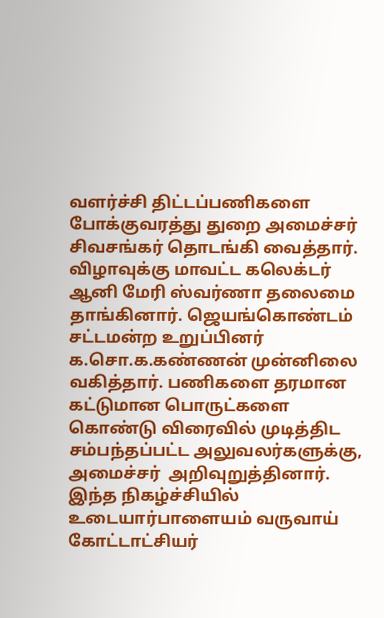வளர்ச்சி திட்டப்பணிகளை போக்குவரத்து துறை அமைச்சர் சிவசங்கர் தொடங்கி வைத்தார். விழாவுக்கு மாவட்ட கலெக்டர் ஆனி மேரி ஸ்வர்ணா தலைமை தாங்கினார். ஜெயங்கொண்டம் சட்டமன்ற உறுப்பினர் க.சொ.க.கண்ணன் முன்னிலை வகித்தார். பணிகளை தரமான கட்டுமான பொருட்களை கொண்டு விரைவில் முடித்திட சம்பந்தப்பட்ட அலுவலர்களுக்கு, அமைச்சர்  அறிவுறுத்தினார். இந்த நிகழ்ச்சியில் உடையார்பாளையம் வருவாய் கோட்டாட்சியர்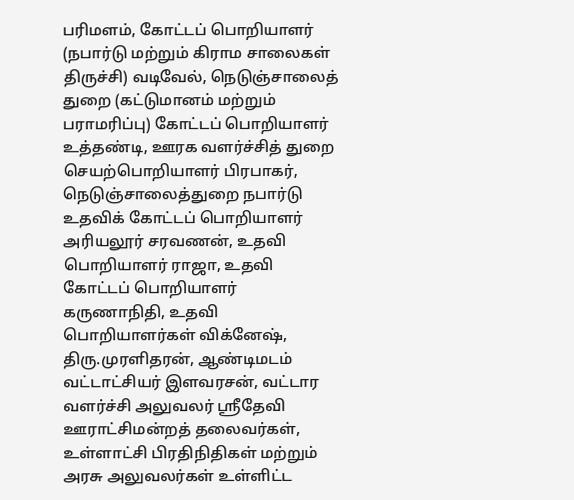பரிமளம், கோட்டப் பொறியாளர் (நபார்டு மற்றும் கிராம சாலைகள் திருச்சி) வடிவேல், நெடுஞ்சாலைத் துறை (கட்டுமானம் மற்றும் பராமரிப்பு) கோட்டப் பொறியாளர் உத்தண்டி, ஊரக வளர்ச்சித் துறை செயற்பொறியாளர் பிரபாகர், நெடுஞ்சாலைத்துறை நபார்டு உதவிக் கோட்டப் பொறியாளர் அரியலூர் சரவணன், உதவி பொறியாளர் ராஜா, உதவி கோட்டப் பொறியாளர் கருணாநிதி, உதவி பொறியாளர்கள் விக்னேஷ், திரு.முரளிதரன், ஆண்டிமடம் வட்டாட்சியர் இளவரசன், வட்டார வளர்ச்சி அலுவலர் ஸ்ரீதேவி ஊராட்சிமன்றத் தலைவர்கள், உள்ளாட்சி பிரதிநிதிகள் மற்றும் அரசு அலுவலர்கள் உள்ளிட்ட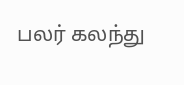பலர் கலந்து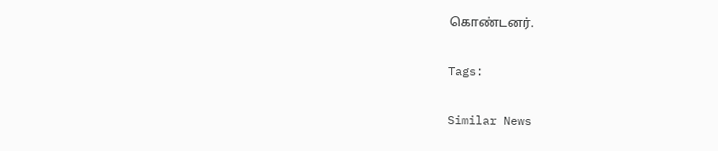கொண்டனர்.

Tags:

Similar News